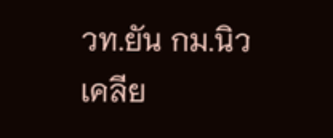วท.ยัน กม.นิวเคลีย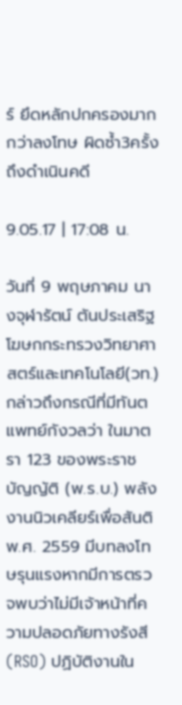ร์ ยึดหลักปกครองมากกว่าลงโทษ ผิดซ้ำ3ครั้งถึงดำเนินคดี

9.05.17 | 17:08 น.

วันที่ 9 พฤษภาคม นางจุฬารัตน์ ตันประเสริฐ โฆษกกระทรวงวิทยาศาสตร์และเทคโนโลยี(วท.) กล่าวถึงกรณีที่มีทันตแพทย์กังวลว่า ในมาตรา 123 ของพระราชบัญญัติ (พ.ร.บ.) พลังงานนิวเคลียร์เพื่อสันติ พ.ศ. 2559 มีบทลงโทษรุนแรงหากมีการตรวจพบว่าไม่มีเจ้าหน้าที่ความปลอดภัยทางรังสี (RSO) ปฏิบัติงานใน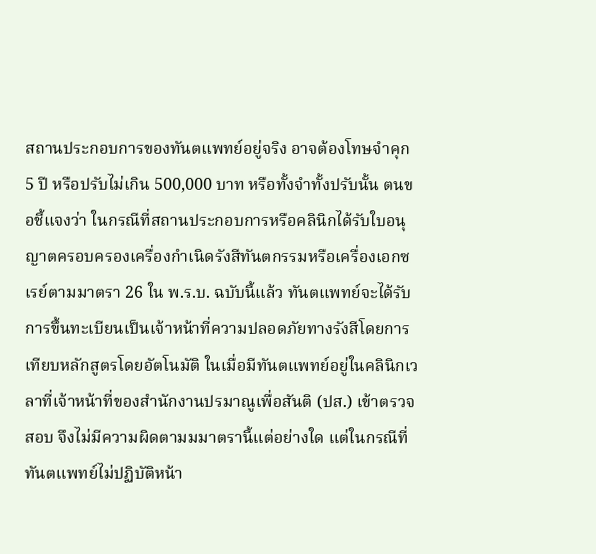สถานประกอบการของทันตแพทย์อยู่จริง อาจต้องโทษจำคุก 5 ปี หรือปรับไม่เกิน 500,000 บาท หรือทั้งจำทั้งปรับนั้น ตนขอชี้แจงว่า ในกรณีที่สถานประกอบการหรือคลินิกได้รับใบอนุญาตครอบครองเครื่องกำเนิดรังสีทันตกรรมหรือเครื่องเอกซเรย์ตามมาตรา 26 ใน พ.ร.บ. ฉบับนี้แล้ว ทันตแพทย์จะได้รับการขึ้นทะเบียนเป็นเจ้าหน้าที่ความปลอดภัยทางรังสีโดยการเทียบหลักสูตรโดยอัตโนมัติ ในเมื่อมีทันตแพทย์อยู่ในคลินิกเวลาที่เจ้าหน้าที่ของสำนักงานปรมาณูเพื่อสันติ (ปส.) เข้าตรวจสอบ จึงไม่มีความผิดตามมมาตรานี้แต่อย่างใด แต่ในกรณีที่ทันตแพทย์ไม่ปฏิบัติหน้า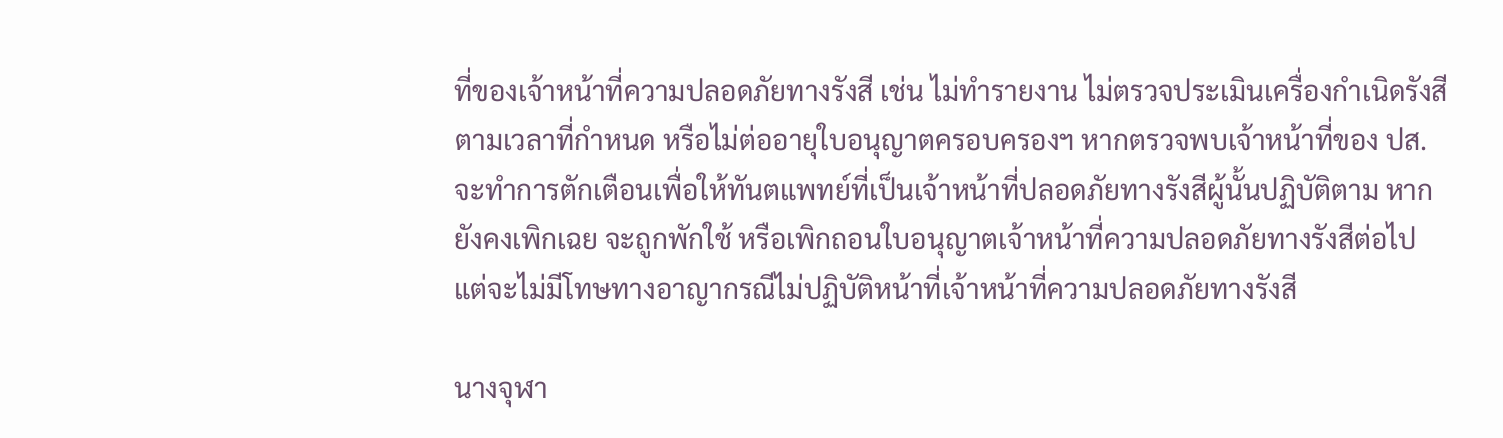ที่ของเจ้าหน้าที่ความปลอดภัยทางรังสี เช่น ไม่ทำรายงาน ไม่ตรวจประเมินเครื่องกำเนิดรังสีตามเวลาที่กำหนด หรือไม่ต่ออายุใบอนุญาตครอบครองฯ หากตรวจพบเจ้าหน้าที่ของ ปส. จะทำการตักเตือนเพื่อให้ทันตแพทย์ที่เป็นเจ้าหน้าที่ปลอดภัยทางรังสีผู้นั้นปฏิบัติตาม หากยังคงเพิกเฉย จะถูกพักใช้ หรือเพิกถอนใบอนุญาตเจ้าหน้าที่ความปลอดภัยทางรังสีต่อไป แต่จะไม่มีโทษทางอาญากรณีไม่ปฏิบัติหน้าที่เจ้าหน้าที่ความปลอดภัยทางรังสี

นางจุฬา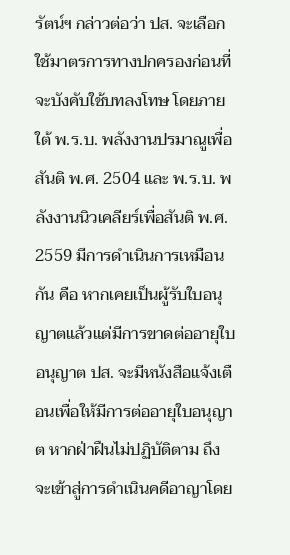รัตน์ฯ กล่าวต่อว่า ปส. จะเลือกใช้มาตรการทางปกครองก่อนที่จะบังคับใช้บทลงโทษ โดยภายใต้ พ.ร.บ. พลังงานปรมาณูเพื่อสันติ พ.ศ. 2504 และ พ.ร.บ. พลังงานนิวเคลียร์เพื่อสันติ พ.ศ. 2559 มีการดำเนินการเหมือนกัน คือ หากเคยเป็นผู้รับใบอนุญาตแล้วแต่มีการขาดต่ออายุใบอนุญาต ปส. จะมีหนังสือแจ้งเตือนเพื่อให้มีการต่ออายุใบอนุญาต หากฝ่าฝืนไม่ปฏิบัติตาม ถึงจะเข้าสู่การดำเนินคดีอาญาโดย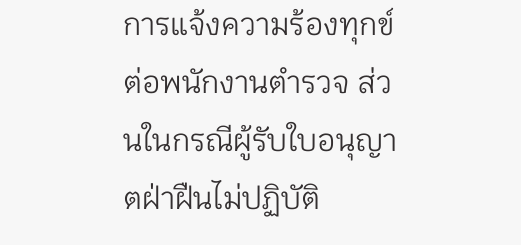การแจ้งความร้องทุกข์ต่อพนักงานตำรวจ ส่วนในกรณีผู้รับใบอนุญาตฝ่าฝืนไม่ปฏิบัติ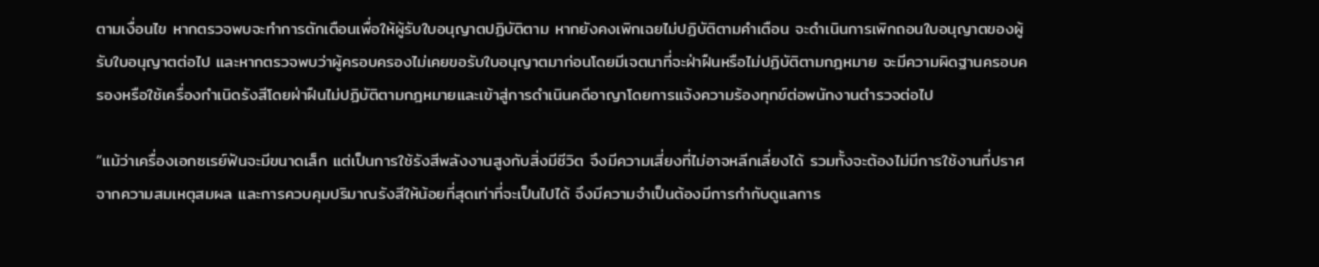ตามเงื่อนไข หากตรวจพบจะทำการตักเตือนเพื่อให้ผู้รับใบอนุญาตปฏิบัติตาม หากยังคงเพิกเฉยไม่ปฏิบัติตามคำเตือน จะดำเนินการเพิกถอนใบอนุญาตของผู้รับใบอนุญาตต่อไป และหากตรวจพบว่าผู้ครอบครองไม่เคยขอรับใบอนุญาตมาก่อนโดยมีเจตนาที่จะฝ่าฝืนหรือไม่ปฏิบัติตามกฎหมาย จะมีความผิดฐานครอบครองหรือใช้เครื่องกำเนิดรังสีโดยฝ่าฝืนไม่ปฏิบัติตามกฎหมายและเข้าสู่การดำเนินคดีอาญาโดยการแจ้งความร้องทุกข์ต่อพนักงานตำรวจต่อไป

“แม้ว่าเครื่องเอกซเรย์ฟันจะมีขนาดเล็ก แต่เป็นการใช้รังสีพลังงานสูงกับสิ่งมีชีวิต จึงมีความเสี่ยงที่ไม่อาจหลีกเลี่ยงได้ รวมทั้งจะต้องไม่มีการใช้งานที่ปราศจากความสมเหตุสมผล และการควบคุมปริมาณรังสีให้น้อยที่สุดเท่าที่จะเป็นไปได้ จึงมีความจำเป็นต้องมีการกำกับดูแลการ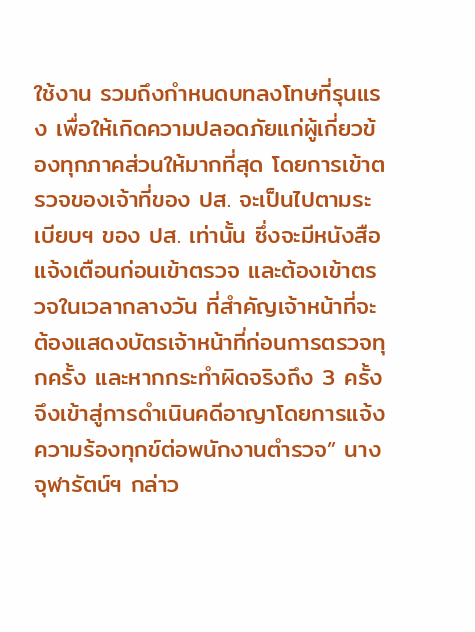ใช้งาน รวมถึงกำหนดบทลงโทษที่รุนแรง เพื่อให้เกิดความปลอดภัยแก่ผู้เกี่ยวข้องทุกภาคส่วนให้มากที่สุด โดยการเข้าตรวจของเจ้าที่ของ ปส. จะเป็นไปตามระเบียบฯ ของ ปส. เท่านั้น ซึ่งจะมีหนังสือแจ้งเตือนก่อนเข้าตรวจ และต้องเข้าตรวจในเวลากลางวัน ที่สำคัญเจ้าหน้าที่จะต้องแสดงบัตรเจ้าหน้าที่ก่อนการตรวจทุกครั้ง และหากกระทำผิดจริงถึง 3 ครั้ง จึงเข้าสู่การดำเนินคดีอาญาโดยการแจ้งความร้องทุกข์ต่อพนักงานตำรวจ” นางจุฬารัตน์ฯ กล่าว